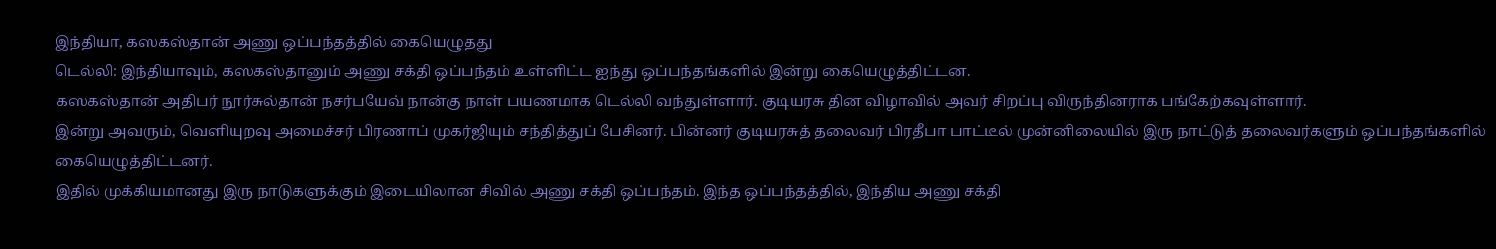இந்தியா, கஸகஸ்தான் அணு ஒப்பந்தத்தில் கையெழுதது
டெல்லி: இந்தியாவும், கஸகஸ்தானும் அணு சக்தி ஒப்பந்தம் உள்ளிட்ட ஐந்து ஒப்பந்தங்களில் இன்று கையெழுத்திட்டன.
கஸகஸ்தான் அதிபர் நூர்சுல்தான் நசர்பயேவ் நான்கு நாள் பயணமாக டெல்லி வந்துள்ளார். குடியரசு தின விழாவில் அவர் சிறப்பு விருந்தினராக பங்கேற்கவுள்ளார்.
இன்று அவரும், வெளியுறவு அமைச்சர் பிரணாப் முகர்ஜியும் சந்தித்துப் பேசினர். பின்னர் குடியரசுத் தலைவர் பிரதீபா பாட்டீல் முன்னிலையில் இரு நாட்டுத் தலைவர்களும் ஒப்பந்தங்களில் கையெழுத்திட்டனர்.
இதில் முக்கியமானது இரு நாடுகளுக்கும் இடையிலான சிவில் அணு சக்தி ஒப்பந்தம். இந்த ஒப்பந்தத்தில், இந்திய அணு சக்தி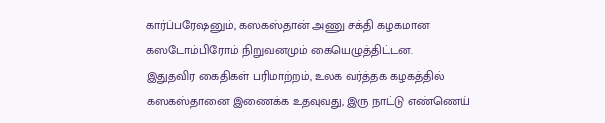கார்ப்பரேஷனும், கஸகஸ்தான் அணு சக்தி கழகமான கஸடோம்பிரோம் நிறுவனமும் கையெழுத்திட்டன.
இதுதவிர கைதிகள் பரிமாற்றம், உலக வர்த்தக கழகத்தில் கஸகஸ்தானை இணைக்க உதவுவது, இரு நாட்டு எண்ணெய்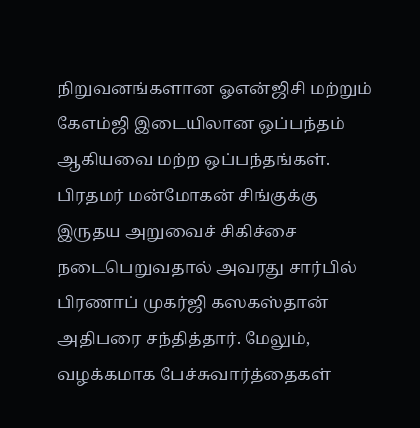நிறுவனங்களான ஓஎன்ஜிசி மற்றும் கேஎம்ஜி இடையிலான ஒப்பந்தம் ஆகியவை மற்ற ஒப்பந்தங்கள்.
பிரதமர் மன்மோகன் சிங்குக்கு இருதய அறுவைச் சிகிச்சை நடைபெறுவதால் அவரது சார்பில் பிரணாப் முகர்ஜி கஸகஸ்தான் அதிபரை சந்தித்தார். மேலும், வழக்கமாக பேச்சுவார்த்தைகள்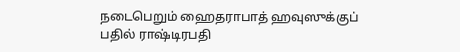நடைபெறும் ஹைதராபாத் ஹவுஸுக்குப் பதில் ராஷ்டிரபதி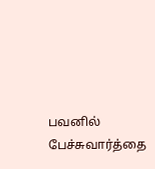பவனில் பேச்சுவார்த்தை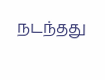நடந்தது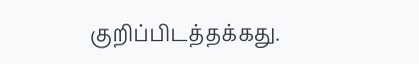குறிப்பிடத்தக்கது.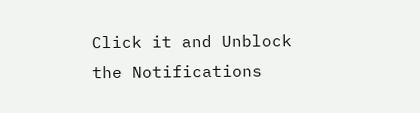Click it and Unblock the Notifications